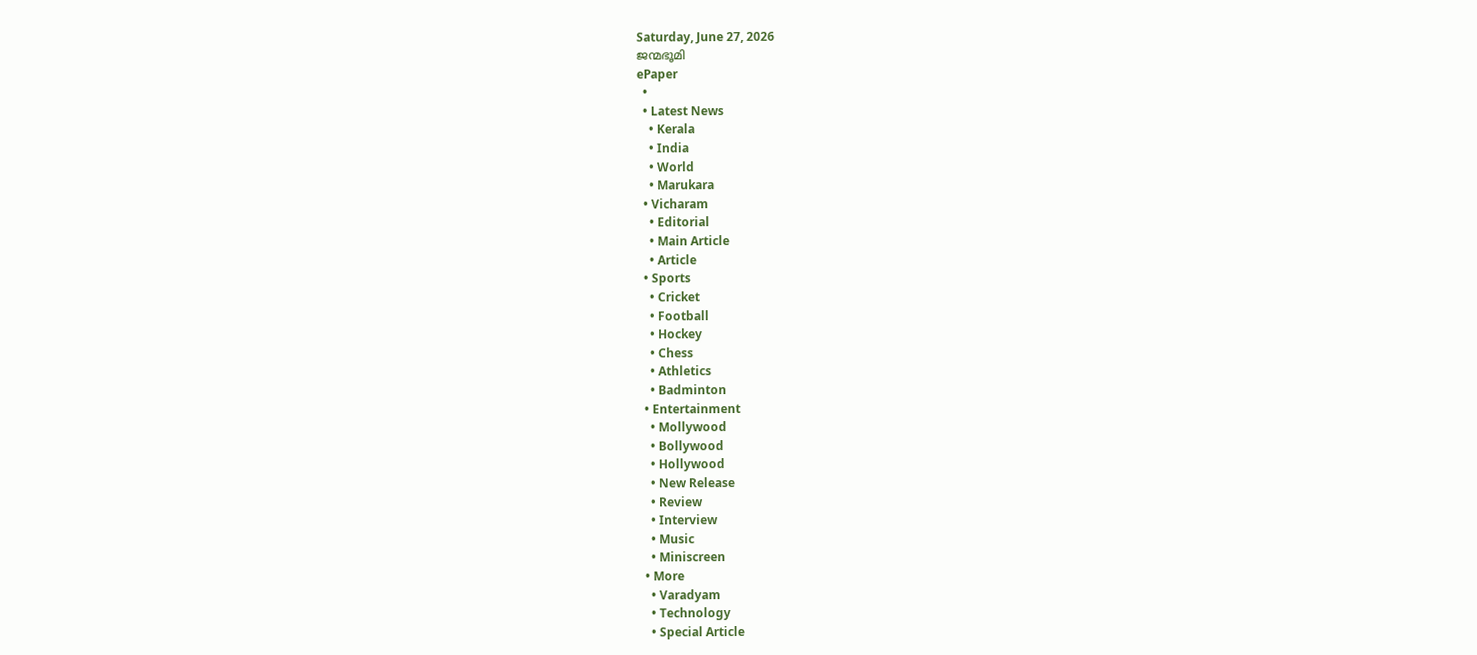Saturday, June 27, 2026
ജന്മഭൂമി
ePaper
  •
  • Latest News
    • Kerala
    • India
    • World
    • Marukara
  • Vicharam
    • Editorial
    • Main Article
    • Article
  • Sports
    • Cricket
    • Football
    • Hockey
    • Chess
    • Athletics
    • Badminton
  • Entertainment
    • Mollywood
    • Bollywood
    • Hollywood
    • New Release
    • Review
    • Interview
    • Music
    • Miniscreen
  • More
    • Varadyam
    • Technology
    • Special Article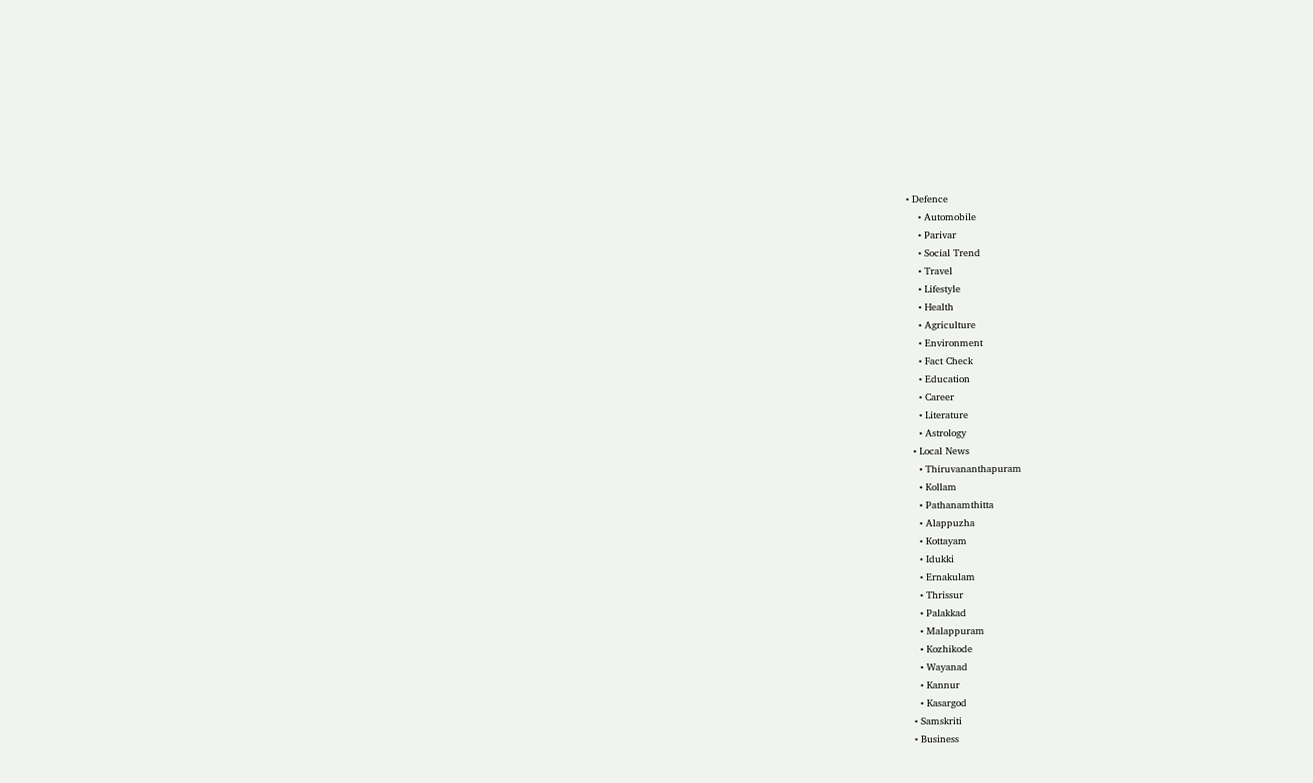• Defence
    • Automobile
    • Parivar
    • Social Trend
    • Travel
    • Lifestyle
    • Health
    • Agriculture
    • Environment
    • Fact Check
    • Education
    • Career
    • Literature
    • Astrology
  • Local News
    • Thiruvananthapuram
    • Kollam
    • Pathanamthitta
    • Alappuzha
    • Kottayam
    • Idukki
    • Ernakulam
    • Thrissur
    • Palakkad
    • Malappuram
    • Kozhikode
    • Wayanad
    • Kannur
    • Kasargod
  • Samskriti
  • Business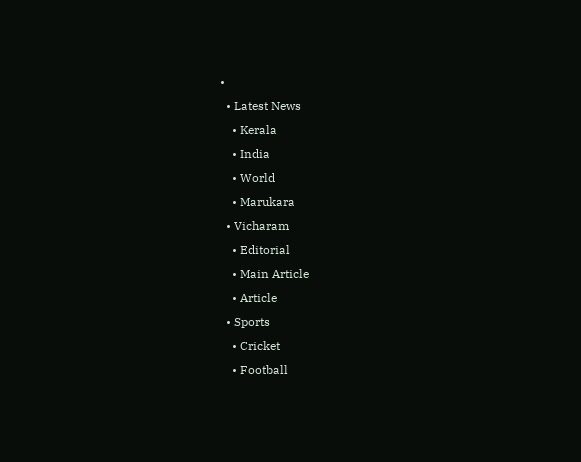•
  • Latest News
    • Kerala
    • India
    • World
    • Marukara
  • Vicharam
    • Editorial
    • Main Article
    • Article
  • Sports
    • Cricket
    • Football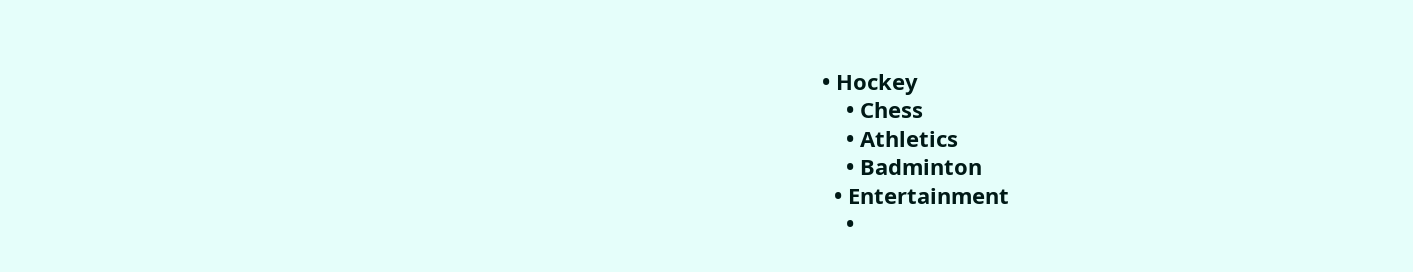• Hockey
    • Chess
    • Athletics
    • Badminton
  • Entertainment
    •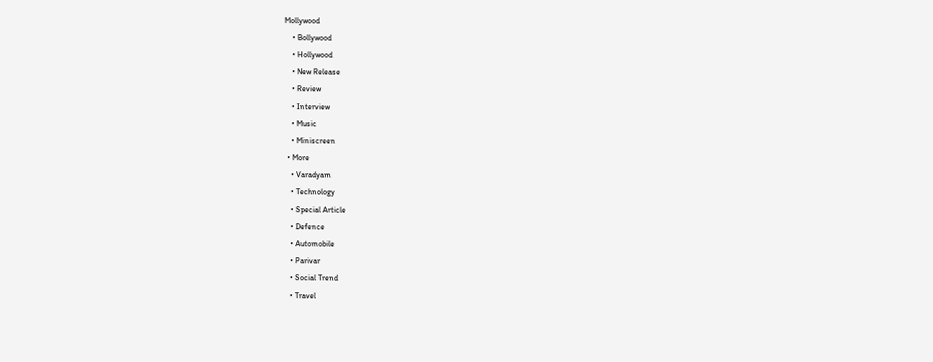Mollywood
    • Bollywood
    • Hollywood
    • New Release
    • Review
    • Interview
    • Music
    • Miniscreen
  • More
    • Varadyam
    • Technology
    • Special Article
    • Defence
    • Automobile
    • Parivar
    • Social Trend
    • Travel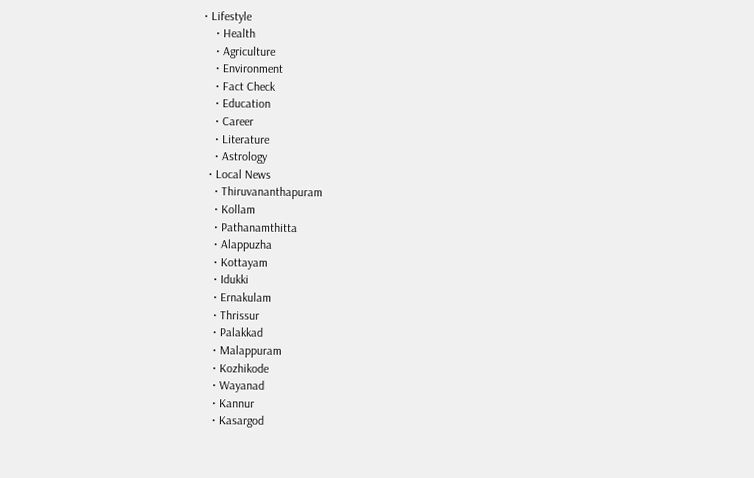• Lifestyle
    • Health
    • Agriculture
    • Environment
    • Fact Check
    • Education
    • Career
    • Literature
    • Astrology
  • Local News
    • Thiruvananthapuram
    • Kollam
    • Pathanamthitta
    • Alappuzha
    • Kottayam
    • Idukki
    • Ernakulam
    • Thrissur
    • Palakkad
    • Malappuram
    • Kozhikode
    • Wayanad
    • Kannur
    • Kasargod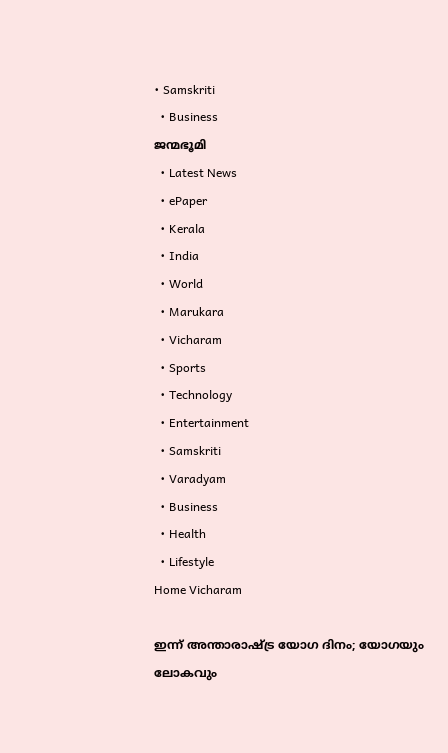• Samskriti
  • Business
ജന്മഭൂമി
  • Latest News
  • ePaper
  • Kerala
  • India
  • World
  • Marukara
  • Vicharam
  • Sports
  • Technology
  • Entertainment
  • Samskriti
  • Varadyam
  • Business
  • Health
  • Lifestyle
Home Vicharam

ഇന്ന് അന്താരാഷ്‌ട്ര യോഗ ദിനം; യോഗയും ലോകവും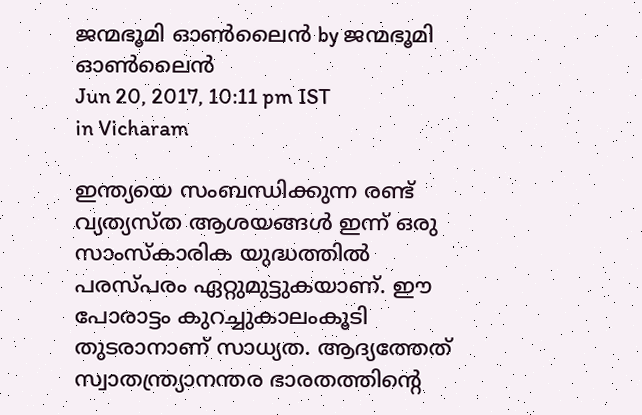ജന്മഭൂമി ഓണ്‍ലൈന്‍ by ജന്മഭൂമി ഓണ്‍ലൈന്‍
Jun 20, 2017, 10:11 pm IST
in Vicharam

ഇന്ത്യയെ സംബന്ധിക്കുന്ന രണ്ട് വ്യത്യസ്ത ആശയങ്ങള്‍ ഇന്ന് ഒരു സാംസ്‌കാരിക യുദ്ധത്തില്‍ പരസ്പരം ഏറ്റുമുട്ടുകയാണ്. ഈ പോരാട്ടം കുറച്ചുകാലംകൂടി തുടരാനാണ് സാധ്യത. ആദ്യത്തേത് സ്വാതന്ത്ര്യാനന്തര ഭാരതത്തിന്റെ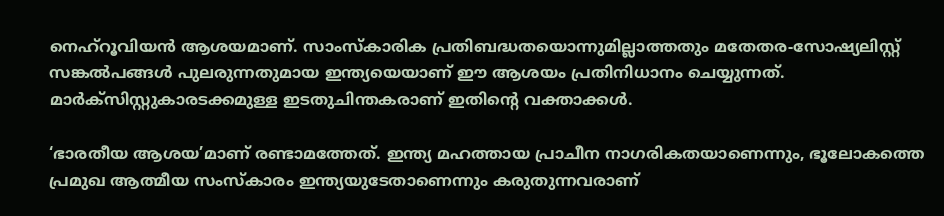നെഹ്‌റൂവിയന്‍ ആശയമാണ്. സാംസ്‌കാരിക പ്രതിബദ്ധതയൊന്നുമില്ലാത്തതും മതേതര-സോഷ്യലിസ്റ്റ് സങ്കല്‍പങ്ങള്‍ പുലരുന്നതുമായ ഇന്ത്യയെയാണ് ഈ ആശയം പ്രതിനിധാനം ചെയ്യുന്നത്. മാര്‍ക്‌സിസ്റ്റുകാരടക്കമുള്ള ഇടതുചിന്തകരാണ് ഇതിന്റെ വക്താക്കള്‍.

‘ഭാരതീയ ആശയ’മാണ് രണ്ടാമത്തേത്. ഇന്ത്യ മഹത്തായ പ്രാചീന നാഗരികതയാണെന്നും, ഭൂലോകത്തെ പ്രമുഖ ആത്മീയ സംസ്‌കാരം ഇന്ത്യയുടേതാണെന്നും കരുതുന്നവരാണ്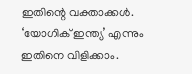ഇതിന്റെ വക്താക്കള്‍. ‘യോഗിക് ഇന്ത്യ’ എന്നും ഇതിനെ വിളിക്കാം.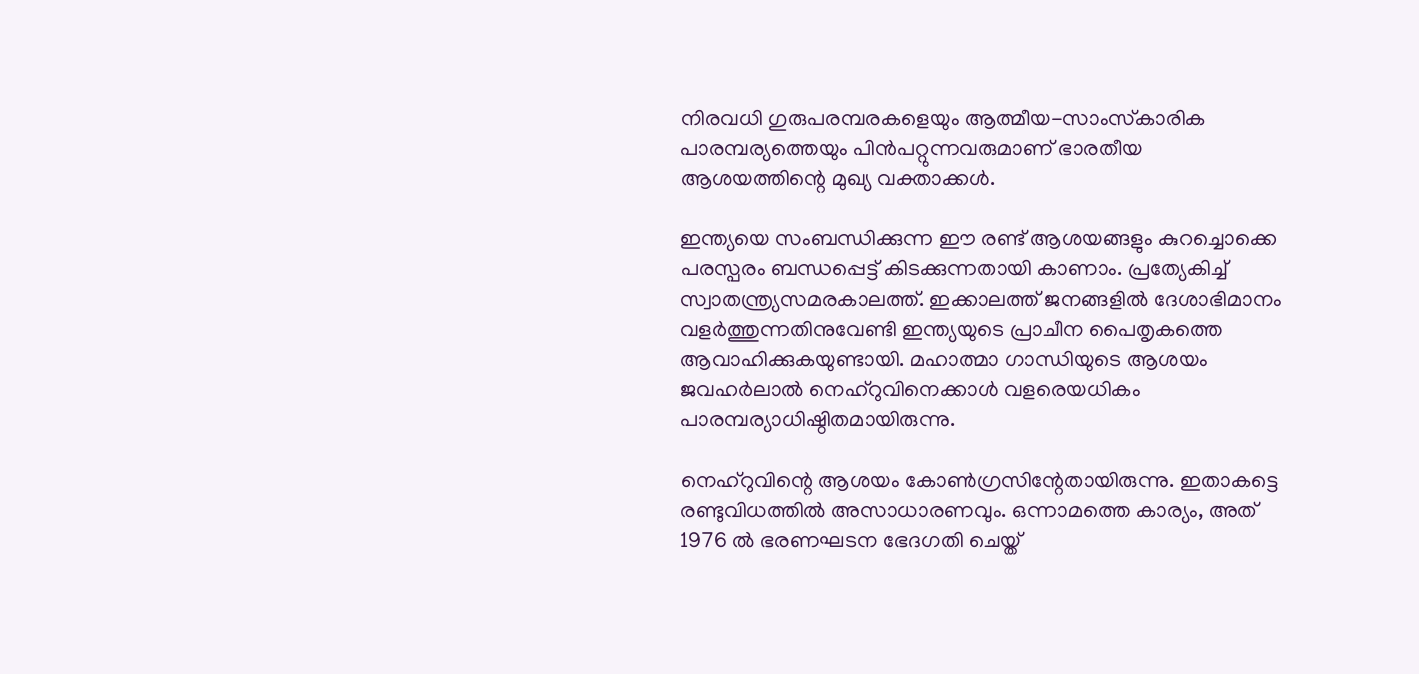നിരവധി ഗുരുപരമ്പരകളെയും ആത്മീയ-സാംസ്‌കാരിക പാരമ്പര്യത്തെയും പിന്‍പറ്റുന്നവരുമാണ് ഭാരതീയ ആശയത്തിന്റെ മുഖ്യ വക്താക്കള്‍.

ഇന്ത്യയെ സംബന്ധിക്കുന്ന ഈ രണ്ട് ആശയങ്ങളും കുറച്ചൊക്കെ പരസ്പരം ബന്ധപ്പെട്ട് കിടക്കുന്നതായി കാണാം. പ്രത്യേകിച്ച് സ്വാതന്ത്ര്യസമരകാലത്ത്. ഇക്കാലത്ത് ജനങ്ങളില്‍ ദേശാഭിമാനം വളര്‍ത്തുന്നതിനുവേണ്ടി ഇന്ത്യയുടെ പ്രാചീന പൈതൃകത്തെ ആവാഹിക്കുകയുണ്ടായി. മഹാത്മാ ഗാന്ധിയുടെ ആശയം ജവഹര്‍ലാല്‍ നെഹ്‌റുവിനെക്കാള്‍ വളരെയധികം പാരമ്പര്യാധിഷ്ഠിതമായിരുന്നു.

നെഹ്‌റുവിന്റെ ആശയം കോണ്‍ഗ്രസിന്റേതായിരുന്നു. ഇതാകട്ടെ രണ്ടുവിധത്തില്‍ അസാധാരണവും. ഒന്നാമത്തെ കാര്യം, അത് 1976 ല്‍ ഭരണഘടന ഭേദഗതി ചെയ്ത്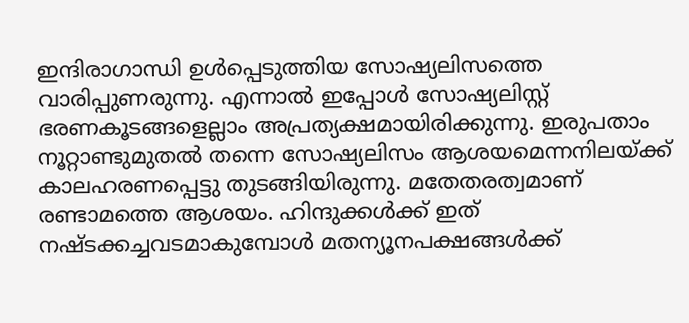ഇന്ദിരാഗാന്ധി ഉള്‍പ്പെടുത്തിയ സോഷ്യലിസത്തെ വാരിപ്പുണരുന്നു. എന്നാല്‍ ഇപ്പോള്‍ സോഷ്യലിസ്റ്റ് ഭരണകൂടങ്ങളെല്ലാം അപ്രത്യക്ഷമായിരിക്കുന്നു. ഇരുപതാം നൂറ്റാണ്ടുമുതല്‍ തന്നെ സോഷ്യലിസം ആശയമെന്നനിലയ്‌ക്ക് കാലഹരണപ്പെട്ടു തുടങ്ങിയിരുന്നു. മതേതരത്വമാണ് രണ്ടാമത്തെ ആശയം. ഹിന്ദുക്കള്‍ക്ക് ഇത് നഷ്ടക്കച്ചവടമാകുമ്പോള്‍ മതന്യൂനപക്ഷങ്ങള്‍ക്ക്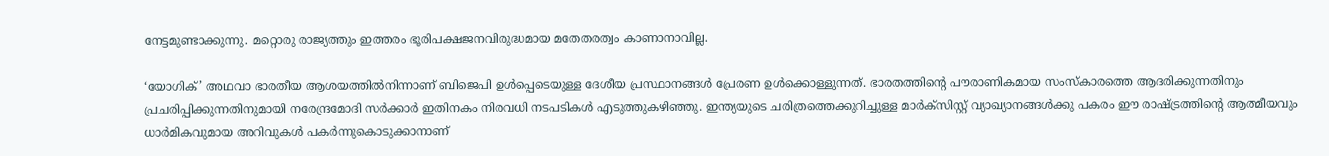നേട്ടമുണ്ടാക്കുന്നു. മറ്റൊരു രാജ്യത്തും ഇത്തരം ഭൂരിപക്ഷജനവിരുദ്ധമായ മതേതരത്വം കാണാനാവില്ല.

‘യോഗിക്’ അഥവാ ഭാരതീയ ആശയത്തില്‍നിന്നാണ് ബിജെപി ഉള്‍പ്പെടെയുള്ള ദേശീയ പ്രസ്ഥാനങ്ങള്‍ പ്രേരണ ഉള്‍ക്കൊള്ളുന്നത്. ഭാരതത്തിന്റെ പൗരാണികമായ സംസ്‌കാരത്തെ ആദരിക്കുന്നതിനും പ്രചരിപ്പിക്കുന്നതിനുമായി നരേന്ദ്രമോദി സര്‍ക്കാര്‍ ഇതിനകം നിരവധി നടപടികള്‍ എടുത്തുകഴിഞ്ഞു. ഇന്ത്യയുടെ ചരിത്രത്തെക്കുറിച്ചുള്ള മാര്‍ക്‌സിസ്റ്റ് വ്യാഖ്യാനങ്ങള്‍ക്കു പകരം ഈ രാഷ്‌ട്രത്തിന്റെ ആത്മീയവും ധാര്‍മികവുമായ അറിവുകള്‍ പകര്‍ന്നുകൊടുക്കാനാണ്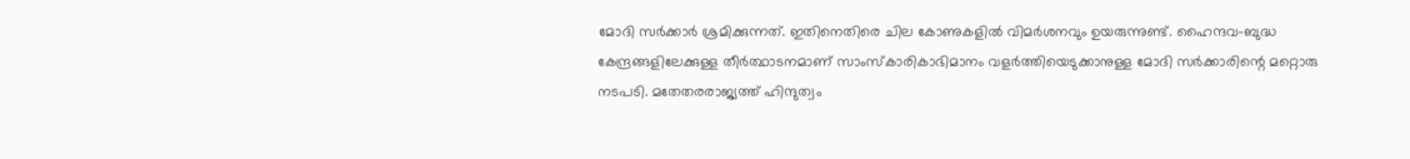മോദി സര്‍ക്കാര്‍ ശ്രമിക്കുന്നത്. ഇതിനെതിരെ ചില കോണുകളില്‍ വിമര്‍ശനവും ഉയരുന്നുണ്ട്. ഹൈന്ദവ-ബുദ്ധ കേന്ദ്രങ്ങളിലേക്കുള്ള തീര്‍ത്ഥാടനമാണ് സാംസ്‌കാരികാഭിമാനം വളര്‍ത്തിയെടുക്കാനുള്ള മോദി സര്‍ക്കാരിന്റെ മറ്റൊരു നടപടി. മതേതരരാജ്യത്ത് ഹിന്ദുത്വം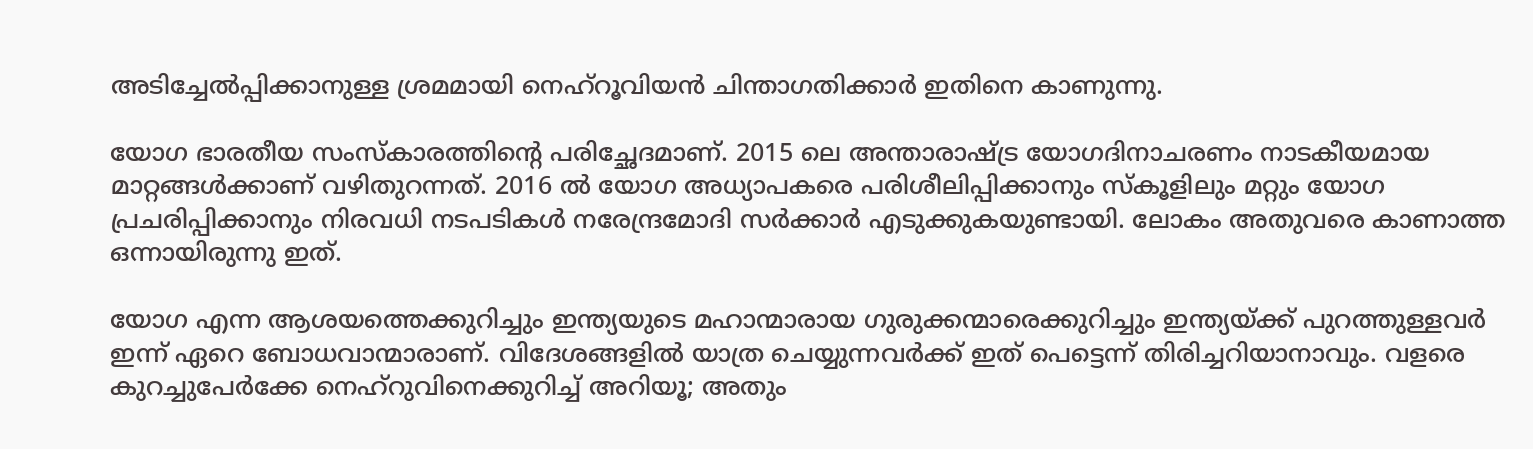അടിച്ചേല്‍പ്പിക്കാനുള്ള ശ്രമമായി നെഹ്‌റൂവിയന്‍ ചിന്താഗതിക്കാര്‍ ഇതിനെ കാണുന്നു.

യോഗ ഭാരതീയ സംസ്‌കാരത്തിന്റെ പരിച്ഛേദമാണ്. 2015 ലെ അന്താരാഷ്‌ട്ര യോഗദിനാചരണം നാടകീയമായ മാറ്റങ്ങള്‍ക്കാണ് വഴിതുറന്നത്. 2016 ല്‍ യോഗ അധ്യാപകരെ പരിശീലിപ്പിക്കാനും സ്‌കൂളിലും മറ്റും യോഗ പ്രചരിപ്പിക്കാനും നിരവധി നടപടികള്‍ നരേന്ദ്രമോദി സര്‍ക്കാര്‍ എടുക്കുകയുണ്ടായി. ലോകം അതുവരെ കാണാത്ത ഒന്നായിരുന്നു ഇത്.

യോഗ എന്ന ആശയത്തെക്കുറിച്ചും ഇന്ത്യയുടെ മഹാന്മാരായ ഗുരുക്കന്മാരെക്കുറിച്ചും ഇന്ത്യയ്‌ക്ക് പുറത്തുള്ളവര്‍ ഇന്ന് ഏറെ ബോധവാന്മാരാണ്. വിദേശങ്ങളില്‍ യാത്ര ചെയ്യുന്നവര്‍ക്ക് ഇത് പെട്ടെന്ന് തിരിച്ചറിയാനാവും. വളരെ കുറച്ചുപേര്‍ക്കേ നെഹ്‌റുവിനെക്കുറിച്ച് അറിയൂ; അതും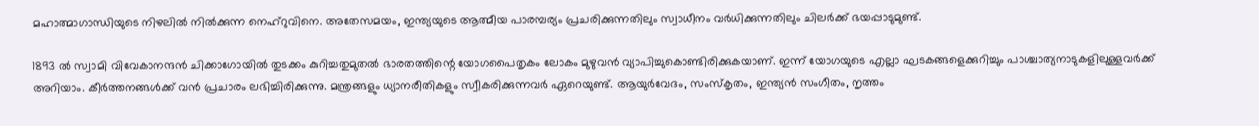മഹാത്മാഗാന്ധിയുടെ നിഴലില്‍ നില്‍ക്കുന്ന നെഹ്‌റുവിനെ. അതേസമയം, ഇന്ത്യയുടെ ആത്മീയ പാരമ്പര്യം പ്രചരിക്കുന്നതിലും സ്വാധീനം വര്‍ധിക്കുന്നതിലും ചിലര്‍ക്ക് ഭയപ്പാടുമുണ്ട്.

1893 ല്‍ സ്വാമി വിവേകാനന്ദന്‍ ചിക്കാഗോയില്‍ തുടക്കം കുറിച്ചതുമുതല്‍ ഭാരതത്തിന്റെ യോഗപൈതൃകം ലോകം മുഴുവന്‍ വ്യാപിച്ചുകൊണ്ടിരിക്കുകയാണ്. ഇന്ന് യോഗയുടെ എല്ലാ ഘടകങ്ങളെക്കുറിച്ചും പാശ്ചാത്യനാടുകളിലുള്ളവര്‍ക്ക് അറിയാം. കീര്‍ത്തനങ്ങള്‍ക്ക് വന്‍ പ്രചാരം ലഭിച്ചിരിക്കുന്നു. മന്ത്രങ്ങളും ധ്യാനരീതികളും സ്വീകരിക്കുന്നവര്‍ ഏറെയുണ്ട്. ആയുര്‍വേദം, സംസ്‌കൃതം, ഇന്ത്യന്‍ സംഗീതം, നൃത്തം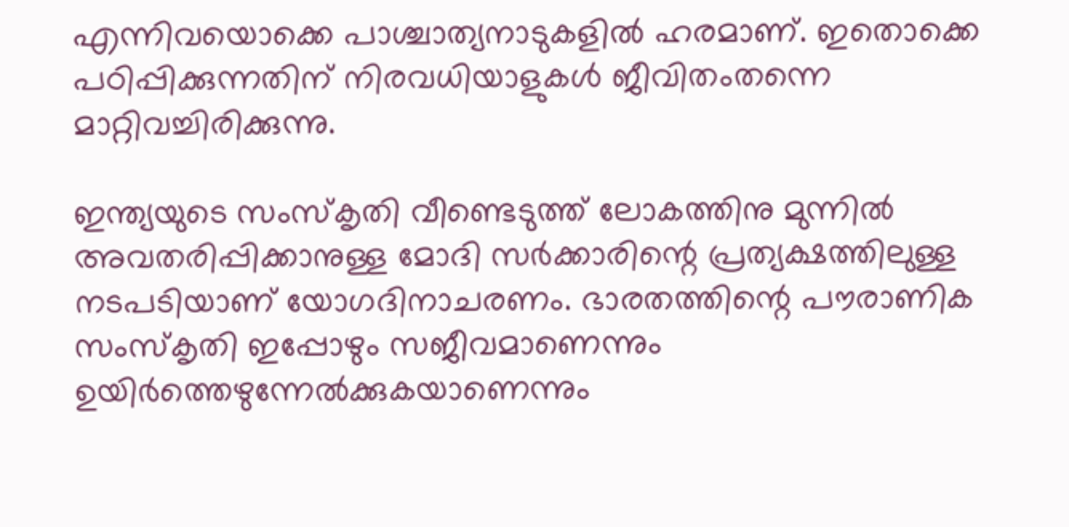എന്നിവയൊക്കെ പാശ്ചാത്യനാടുകളില്‍ ഹരമാണ്. ഇതൊക്കെ പഠിപ്പിക്കുന്നതിന് നിരവധിയാളുകള്‍ ജീവിതംതന്നെ മാറ്റിവച്ചിരിക്കുന്നു.

ഇന്ത്യയുടെ സംസ്‌കൃതി വീണ്ടെടുത്ത് ലോകത്തിനു മുന്നില്‍ അവതരിപ്പിക്കാനുള്ള മോദി സര്‍ക്കാരിന്റെ പ്രത്യക്ഷത്തിലുള്ള നടപടിയാണ് യോഗദിനാചരണം. ഭാരതത്തിന്റെ പൗരാണിക സംസ്‌കൃതി ഇപ്പോഴും സജീവമാണെന്നും ഉയിര്‍ത്തെഴുന്നേല്‍ക്കുകയാണെന്നും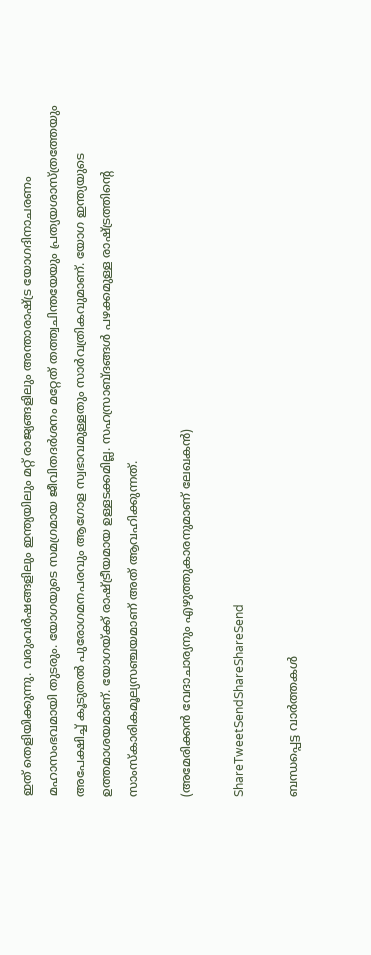ഇത് തെളിയിക്കുന്നു. വരുംവര്‍ഷങ്ങളിലും ഇന്ത്യയിലും മറ്റ് രാജ്യങ്ങളിലും അന്താരാഷ്‌ട്ര യോഗദിനാചരണം മഹാസംഭവമായി തുടരും. യോഗയുടെ സമഗ്രമായ ജീവിതദര്‍ശനം മറ്റേത് തത്ത്വചിന്തയേയും പ്രത്യയശാസ്ത്രത്തേയും അപേക്ഷിച്ച് കൂടുതല്‍ പുരോഗമനപരവും ആഗോള സ്വഭാവമുള്ളതും സാര്‍വത്രികവുമാണ്. യോഗ ഇന്ത്യയുടെ ഉത്തമാശയമാണ്. യോഗയ്‌ക്ക് രാഷ്‌ട്രീയമായ ഉള്ളടക്കമില്ല. സഹസ്രാബ്ദങ്ങള്‍ പഴക്കമുള്ള രാഷ്‌ട്രത്തിന്റെ സാംസ്‌കാരികമൂല്യസഞ്ചയമാണ് അത് ആവഹിക്കുന്നത്.

(അമേരിക്കന്‍ വേദാചാര്യനും എഴുത്തുകാരനുമാണ് ലേഖകന്‍)

ShareTweetSendShareShareSend

ബന്ധപ്പെട്ട വാര്‍ത്തകള്‍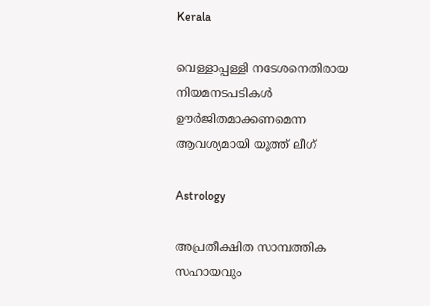Kerala

വെള്ളാപ്പള്ളി നടേശനെതിരായ നിയമനടപടികള്‍ ഊര്‍ജിതമാക്കണമെന്ന ആവശ്യമായി യൂത്ത് ലീഗ്

Astrology

അപ്രതീക്ഷിത സാമ്പത്തിക സഹായവും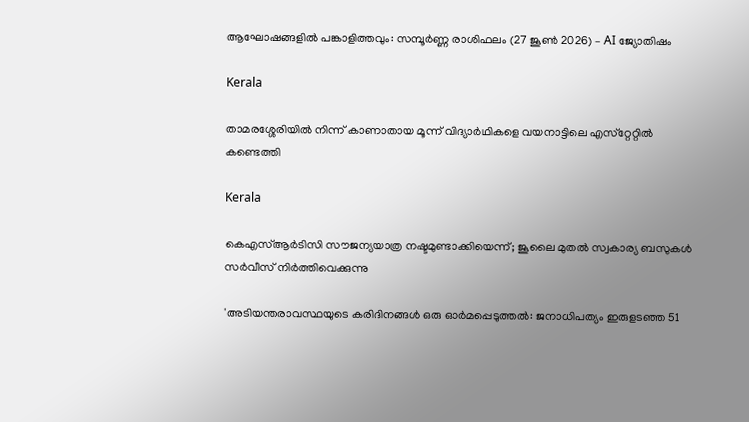ആഘോഷങ്ങളിൽ പങ്കാളിത്തവും: സമ്പൂർണ്ണ രാശിഫലം (27 ജൂൺ 2026) – AI ജ്യോതിഷം

Kerala

താമരശ്ശേരിയില്‍ നിന്ന് കാണാതായ മൂന്ന് വിദ്യാര്‍ഥികളെ വയനാട്ടിലെ എസ്‌റ്റേറ്റില്‍ കണ്ടെത്തി

Kerala

കെഎസ്ആര്‍ടിസി സൗജന്യയാത്ര നഷ്ടമുണ്ടാക്കിയെന്ന്; ജൂലൈ മുതല്‍ സ്വകാര്യ ബസുകള്‍ സര്‍വീസ് നിര്‍ത്തിവെക്കുന്നു

'അടിയന്തരാവസ്ഥയുടെ കരിദിനങ്ങള്‍ ഒരു ഓര്‍മപ്പെടുത്തല്‍: ജനാധിപത്യം ഇരുളടഞ്ഞ 51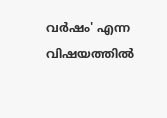വര്‍ഷം' എന്ന വിഷയത്തില്‍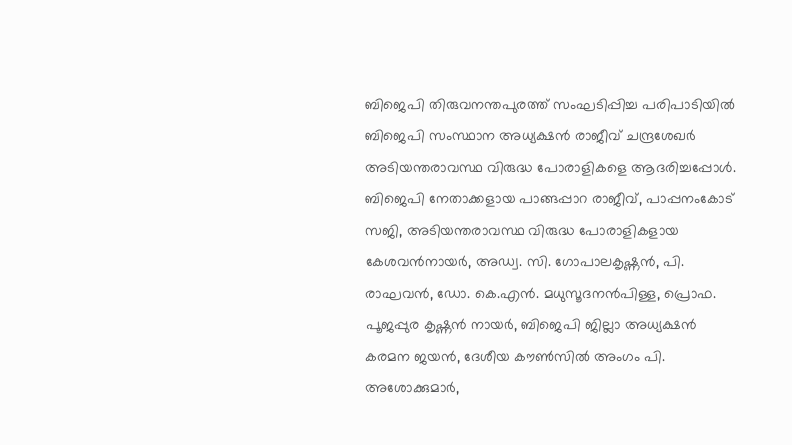ബിജെപി തിരുവനന്തപുരത്ത് സംഘടിപ്പിച്ച പരിപാടിയില്‍ ബിജെപി സംസ്ഥാന അധ്യക്ഷന്‍ രാജീവ് ചന്ദ്രശേഖര്‍ അടിയന്തരാവസ്ഥ വിരുദ്ധ പോരാളികളെ ആദരിച്ചപ്പോള്‍. ബിജെപി നേതാക്കളായ പാങ്ങപ്പാറ രാജീവ്, പാപ്പനംകോട് സജി, അടിയന്തരാവസ്ഥ വിരുദ്ധ പോരാളികളായ കേശവന്‍നായര്‍, അഡ്വ. സി. ഗോപാലകൃഷ്ണന്‍, പി. രാഘവന്‍, ഡോ. കെ.എന്‍. മധുസൂദനന്‍പിള്ള, പ്രൊഫ. പൂജപ്പുര കൃഷ്ണന്‍ നായര്‍, ബിജെപി ജില്ലാ അധ്യക്ഷന്‍ കരമന ജയന്‍, ദേശീയ കൗണ്‍സില്‍ അംഗം പി. അശോക്കുമാര്‍,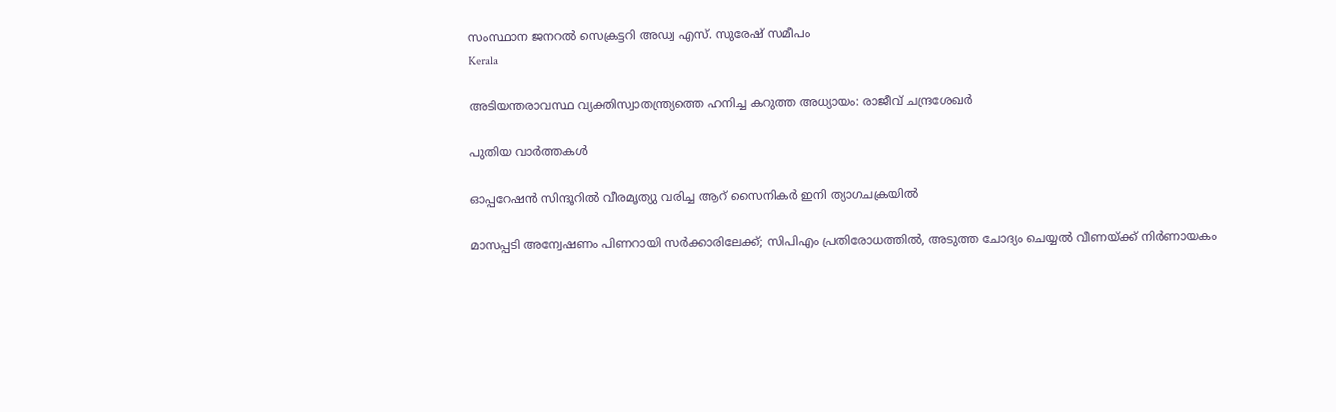സംസ്ഥാന ജനറല്‍ സെക്രട്ടറി അഡ്വ എസ്. സുരേഷ് സമീപം
Kerala

അടിയന്തരാവസ്ഥ വ്യക്തിസ്വാതന്ത്ര്യത്തെ ഹനിച്ച കറുത്ത അധ്യായം: രാജീവ് ചന്ദ്രശേഖര്‍

പുതിയ വാര്‍ത്തകള്‍

ഓപ്പറേഷന്‍ സിന്ദൂറില്‍ വീരമൃത്യു വരിച്ച ആറ് സൈനികര്‍ ഇനി ത്യാഗചക്രയില്‍

മാസപ്പടി അന്വേഷണം പിണറായി സര്‍ക്കാരിലേക്ക്; സിപിഎം പ്രതിരോധത്തില്‍, അടുത്ത ചോദ്യം ചെയ്യല്‍ വീണയ്‌ക്ക് നിര്‍ണായകം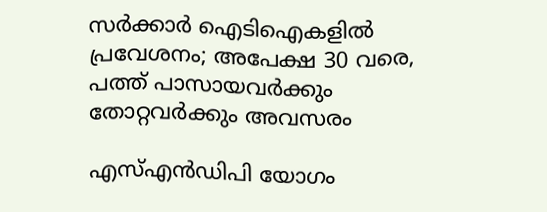സര്‍ക്കാര്‍ ഐടിഐകളില്‍ പ്രവേശനം; അപേക്ഷ 30 വരെ, പത്ത് പാസായവര്‍ക്കും തോറ്റവര്‍ക്കും അവസരം

എസ്എന്‍ഡിപി യോഗം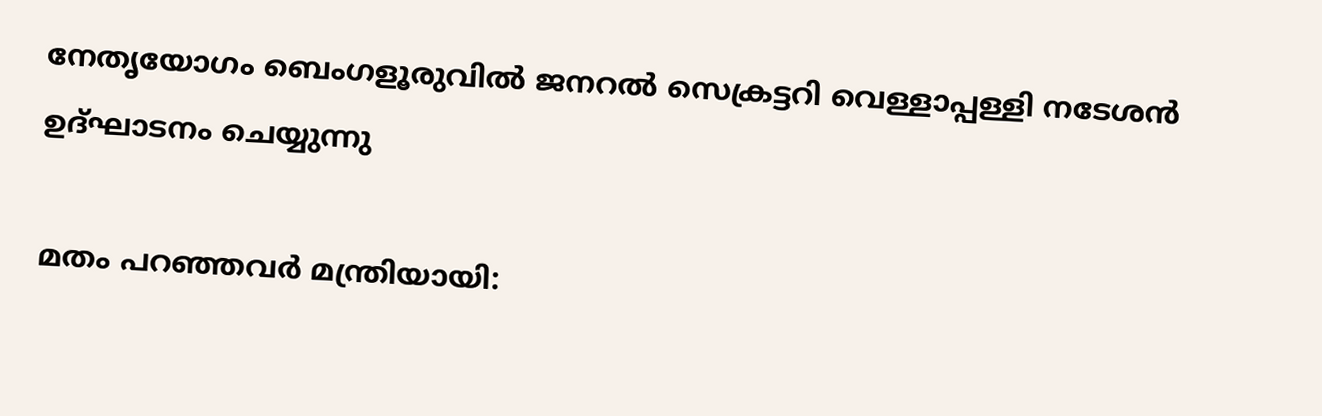നേതൃയോഗം ബെംഗളൂരുവില്‍ ജനറല്‍ സെക്രട്ടറി വെള്ളാപ്പള്ളി നടേശന്‍ ഉദ്ഘാടനം ചെയ്യുന്നു

മതം പറഞ്ഞവര്‍ മന്ത്രിയായി: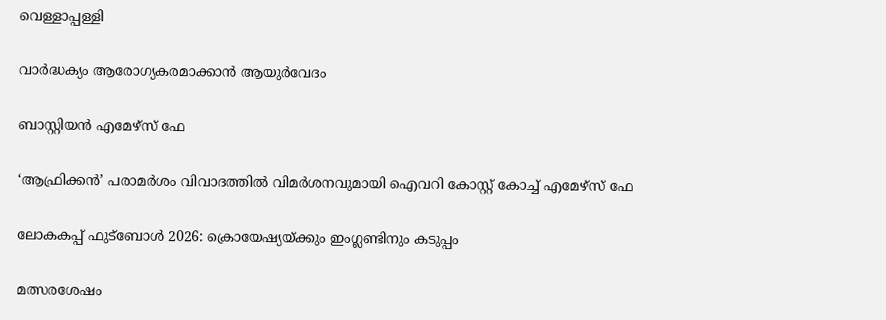വെള്ളാപ്പള്ളി

വാര്‍ദ്ധക്യം ആരോഗ്യകരമാക്കാന്‍ ആയുര്‍വേദം

ബാസ്റ്റിയന്‍ എമേഴ്‌സ് ഫേ

‘ആഫ്രിക്കന്‍’ പരാമര്‍ശം വിവാദത്തില്‍ വിമര്‍ശനവുമായി ഐവറി കോസ്റ്റ് കോച്ച് എമേഴ്‌സ് ഫേ

ലോകകപ്പ് ഫുട്ബോള്‍ 2026: ക്രൊയേഷ്യയ്‌ക്കും ഇംഗ്ലണ്ടിനും കടുപ്പം

മത്സരശേഷം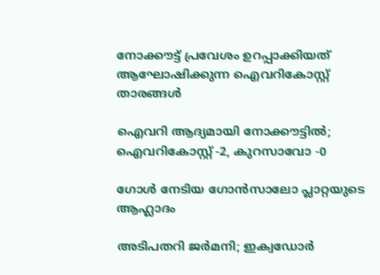നോക്കൗട്ട് പ്രവേശം ഉറപ്പാക്കിയത് ആഘോഷിക്കുന്ന ഐവറികോസ്റ്റ് താരങ്ങള്‍

ഐവറി ആദ്യമായി നോക്കൗട്ടില്‍; ഐവറികോസ്റ്റ് -2, കുറസാവോ -0

ഗോള്‍ നേടിയ ഗോന്‍സാലോ പ്ലാറ്റയുടെ ആഹ്ലാദം

അടിപതറി ജര്‍മനി; ഇക്വഡോര്‍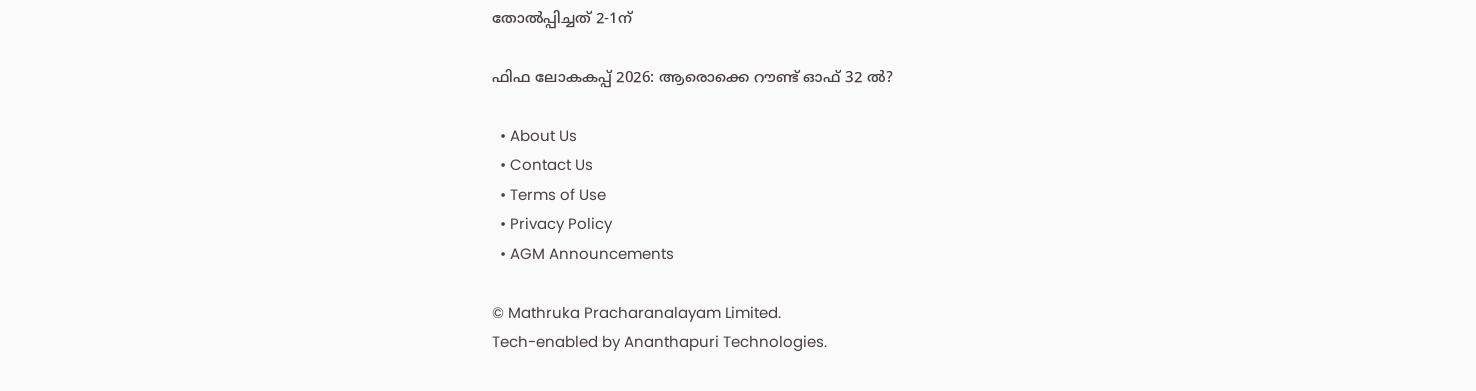തോല്‍പ്പിച്ചത് 2-1ന്

ഫിഫ ലോകകപ്പ് 2026: ആരൊക്കെ റൗണ്ട് ഓഫ് 32 ല്‍?

  • About Us
  • Contact Us
  • Terms of Use
  • Privacy Policy
  • AGM Announcements

© Mathruka Pracharanalayam Limited.
Tech-enabled by Ananthapuri Technologies.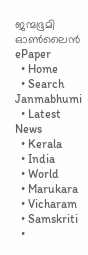ജന്മഭൂമി ഓണ്‍ലൈന്‍
ePaper
  • Home
  • Search Janmabhumi
  • Latest News
  • Kerala
  • India
  • World
  • Marukara
  • Vicharam
  • Samskriti
  •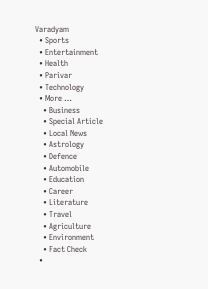Varadyam
  • Sports
  • Entertainment
  • Health
  • Parivar
  • Technology
  • More …
    • Business
    • Special Article
    • Local News
    • Astrology
    • Defence
    • Automobile
    • Education
    • Career
    • Literature
    • Travel
    • Agriculture
    • Environment
    • Fact Check
  •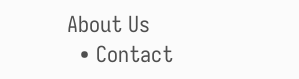About Us
  • Contact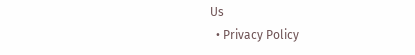Us
  • Privacy Policy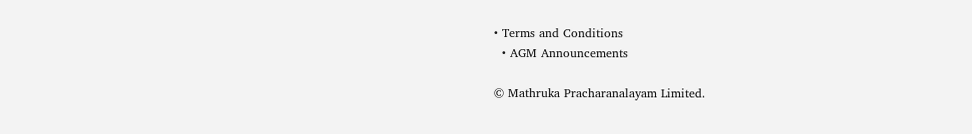• Terms and Conditions
  • AGM Announcements

© Mathruka Pracharanalayam Limited.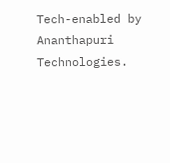Tech-enabled by Ananthapuri Technologies.